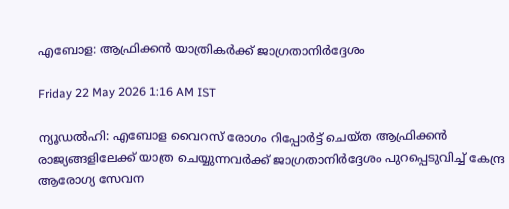എബോള: ആഫ്രിക്കൻ യാത്രികർക്ക് ജാഗ്രതാനിർദ്ദേശം

Friday 22 May 2026 1:16 AM IST

ന്യൂഡൽഹി: എബോള വൈറസ് രോഗം റിപ്പോർട്ട് ചെയ്‌ത ആഫ്രിക്കൻ രാജ്യങ്ങളിലേക്ക് യാത്ര ചെയ്യുന്നവർക്ക് ജാഗ്രതാനിർദ്ദേശം പുറപ്പെടുവിച്ച് കേന്ദ്ര ആരോഗ്യ സേവന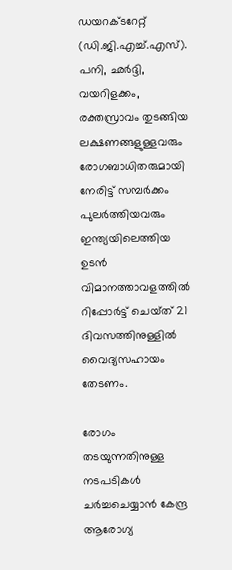ഡയറക്‌ടറേറ്റ് (ഡി.ജി.എച്ച്.എസ്). പനി, ഛർദ്ദി, വയറിളക്കം, രക്തസ്രാവം തുടങ്ങിയ ലക്ഷണങ്ങളുള്ളവരും രോഗബാധിതരുമായി നേരിട്ട് സമ്പർക്കം പുലർത്തിയവരും ഇന്ത്യയിലെത്തിയ ഉടൻ വിമാനത്താവളത്തിൽ റിപ്പോർട്ട് ചെയ്‌ത് 21 ദിവസത്തിനുള്ളിൽ വൈദ്യസഹായം തേടണം.

രോഗം തടയുന്നതിനുള്ള നടപടികൾ ചർച്ചചെയ്യാൻ കേന്ദ്ര ആരോഗ്യ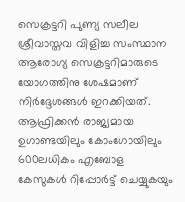സെക്രട്ടറി പുണ്യ സലീല ശ്രീവാസ്തവ വിളിച്ച സംസ്ഥാന ആരോഗ്യ സെക്രട്ടറിമാരുടെ യോഗത്തിനു ശേഷമാണ് നിർദ്ദേശങ്ങൾ ഇറക്കിയത്. ആഫ്രിക്കൻ രാജ്യമായ ഉഗാണ്ടയിലും കോംഗോയിലും 600ലധികം എബോള കേസുകൾ റിപ്പോർട്ട് ചെയ്യുകയും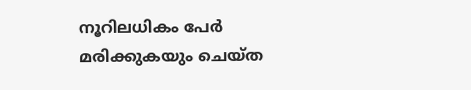നൂറിലധികം പേർ മരിക്കുകയും ചെയ്‌ത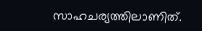സാഹചര്യത്തിലാണിത്.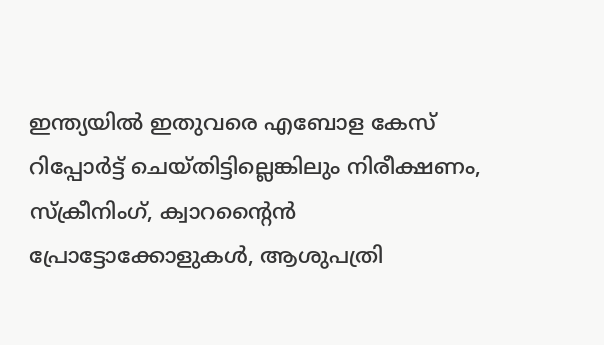ഇന്ത്യയിൽ ഇതുവരെ എബോള കേസ് റിപ്പോർട്ട് ചെയ്‌തിട്ടില്ലെങ്കിലും നിരീക്ഷണം, സ്‌ക്രീനിംഗ്, ക്വാറന്റൈൻ പ്രോട്ടോക്കോളുകൾ, ആശുപത്രി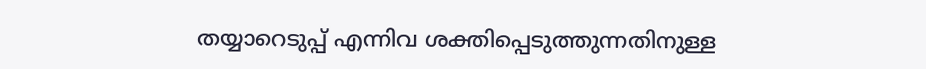തയ്യാറെടുപ്പ് എന്നിവ ശക്തിപ്പെടുത്തുന്നതിനുള്ള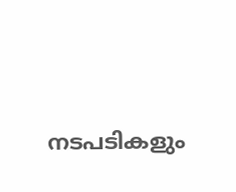നടപടികളും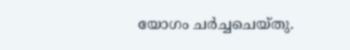യോഗം ചർച്ചചെയ്‌തു.